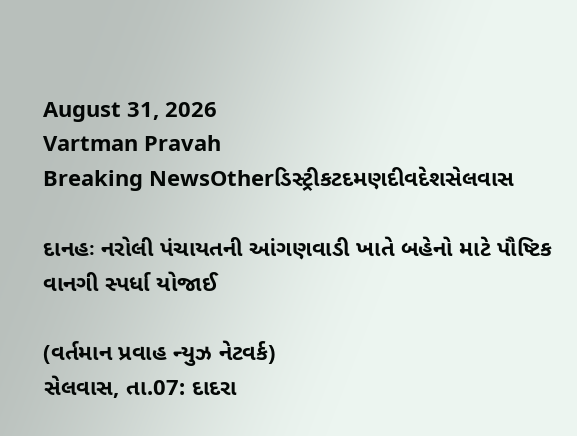August 31, 2026
Vartman Pravah
Breaking NewsOtherડિસ્ટ્રીકટદમણદીવદેશસેલવાસ

દાનહઃ નરોલી પંચાયતની આંગણવાડી ખાતે બહેનો માટે પૌષ્ટિક વાનગી સ્‍પર્ધા યોજાઈ

(વર્તમાન પ્રવાહ ન્‍યુઝ નેટવર્ક)
સેલવાસ, તા.07: દાદરા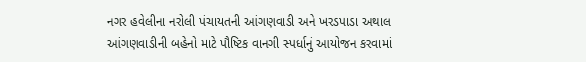નગર હવેલીના નરોલી પંચાયતની આંગણવાડી અને ખરડપાડા અથાલ આંગણવાડીની બહેનો માટે પૌષ્ટિક વાનગી સ્‍પર્ધાનું આયોજન કરવામાં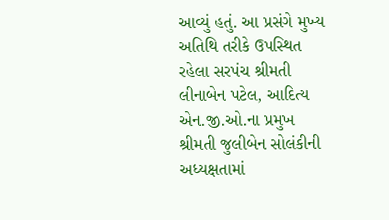આવ્‍યું હતું. આ પ્રસંગે મુખ્‍ય અતિથિ તરીકે ઉપસ્‍થિત રહેલા સરપંચ શ્રીમતી લીનાબેન પટેલ, આદિત્‍ય એન.જી.ઓ.ના પ્રમુખ શ્રીમતી જુલીબેન સોલંકીની અધ્‍યક્ષતામાં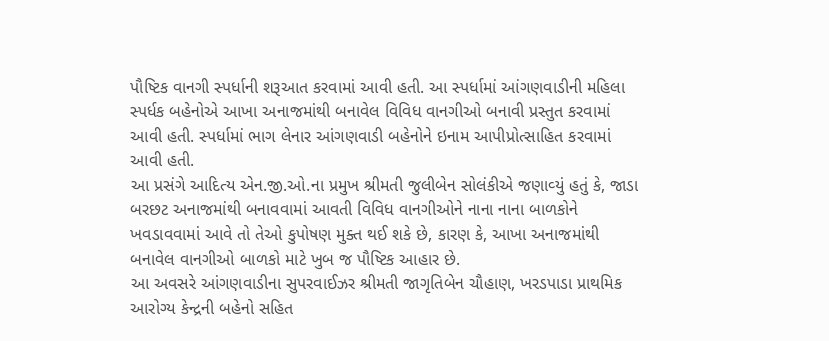પૌષ્ટિક વાનગી સ્‍પર્ધાની શરૂઆત કરવામાં આવી હતી. આ સ્‍પર્ધામાં આંગણવાડીની મહિલા સ્‍પર્ધક બહેનોએ આખા અનાજમાંથી બનાવેલ વિવિધ વાનગીઓ બનાવી પ્રસ્‍તુત કરવામાં આવી હતી. સ્‍પર્ધામાં ભાગ લેનાર આંગણવાડી બહેનોને ઇનામ આપીપ્રોત્‍સાહિત કરવામાં આવી હતી.
આ પ્રસંગે આદિત્‍ય એન.જી.ઓ.ના પ્રમુખ શ્રીમતી જુલીબેન સોલંકીએ જણાવ્‍યું હતું કે, જાડા બરછટ અનાજમાંથી બનાવવામાં આવતી વિવિધ વાનગીઓને નાના નાના બાળકોને ખવડાવવામાં આવે તો તેઓ કુપોષણ મુક્‍ત થઈ શકે છે, કારણ કે, આખા અનાજમાંથી બનાવેલ વાનગીઓ બાળકો માટે ખુબ જ પૌષ્ટિક આહાર છે.
આ અવસરે આંગણવાડીના સુપરવાઈઝર શ્રીમતી જાગૃતિબેન ચૌહાણ, ખરડપાડા પ્રાથમિક આરોગ્‍ય કેન્‍દ્રની બહેનો સહિત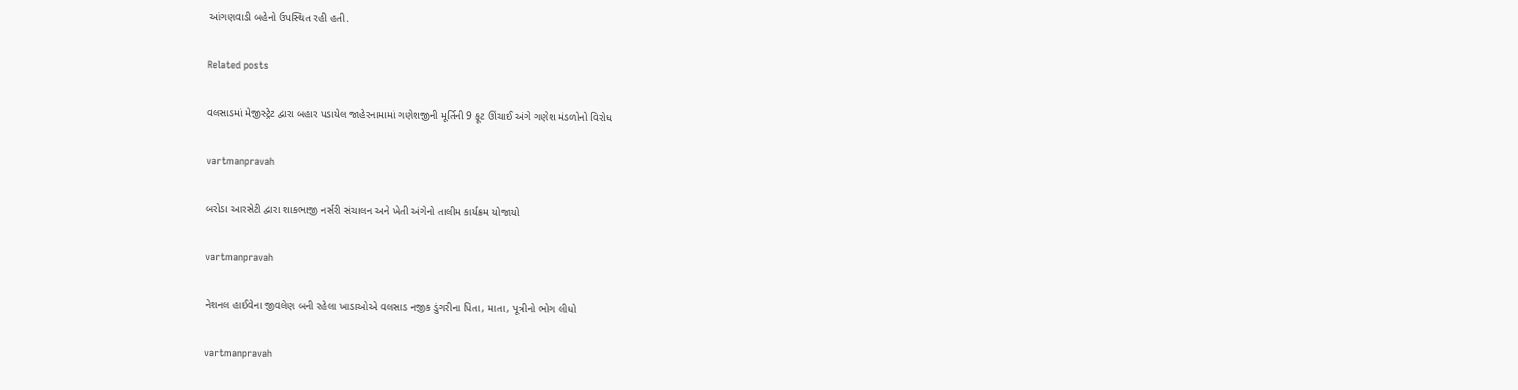આંગણવાડી બહેનો ઉપસ્‍થિત રહી હતી.

Related posts

વલસાડમાં મેજીસ્‍ટ્રેટ દ્વારા બહાર પડાયેલ જાહેરનામામાં ગણેશજીની મૂર્તિની 9 ફૂટ ઊંચાઈ અંગે ગણેશ મંડળોનો વિરોધ

vartmanpravah

બરોડા આરસેટી દ્વારા શાકભાજી નર્સરી સંચાલન અને ખેતી અંગેનો તાલીમ કાર્યક્રમ યોજાયો

vartmanpravah

નેશનલ હાઈવેના જીવલેણ બની રહેલા ખાડાઓએ વલસાડ નજીક ડુંગરીના પિતા, માતા, પૂત્રીનો ભોગ લીધો

vartmanpravah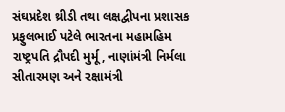સંઘપ્રદેશ થ્રીડી તથા લક્ષદ્વીપના પ્રશાસક પ્રફુલભાઈ પટેલે ભારતના મહામહિમ રાષ્‍ટ્રપતિ દ્રૌપદી મુર્મૂ, નાણાંમંત્રી નિર્મલા સીતારમણ અને રક્ષામંત્રી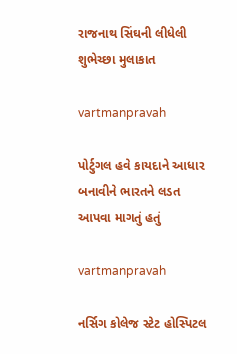રાજનાથ સિંઘની લીધેલી શુભેચ્‍છા મુલાકાત

vartmanpravah

પોર્ટુગલ હવે કાયદાને આધાર બનાવીને ભારતને લડત આપવા માગતું હતું

vartmanpravah

નર્સિગ કોલેજ સ્ટેટ હોસ્પિટલ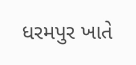ધરમપુર ખાતે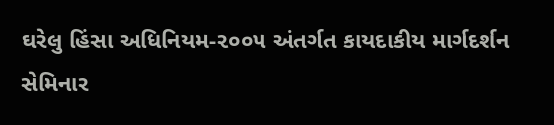ઘરેલુ હિંસા અધિનિયમ-૨૦૦૫ અંતર્ગત કાયદાકીય માર્ગદર્શન સેમિનાર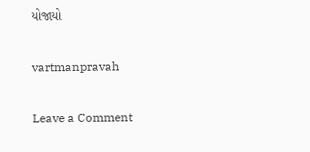યોજાયો

vartmanpravah

Leave a Comment